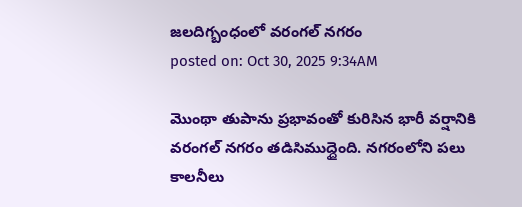జలదిగ్బంధంలో వరంగల్ నగరం
posted on: Oct 30, 2025 9:34AM

మొంథా తుపాను ప్రభావంతో కురిసిన భారీ వర్షానికి వరంగల్ నగరం తడిసిముద్దైంది. నగరంలోని పలు కాలనీలు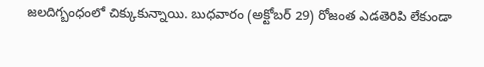జలదిగ్బంధంలో చిక్కుకున్నాయి. బుధవారం (అక్టోబర్ 29) రోజంత ఎడతెరిపి లేకుండా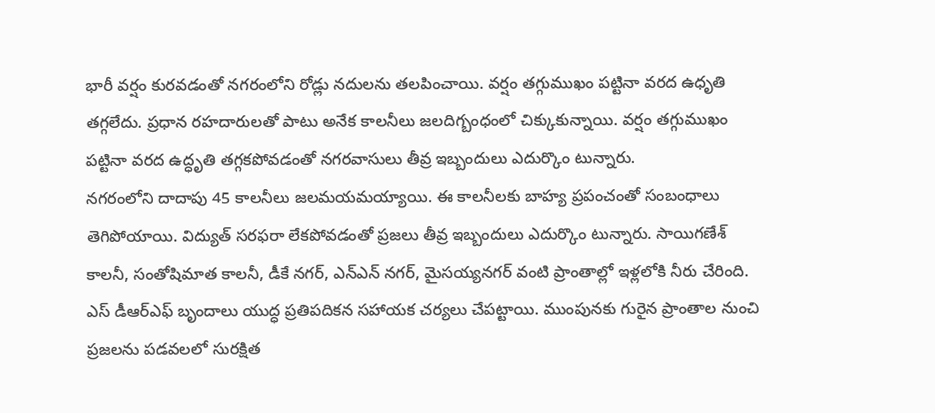భారీ వర్షం కురవడంతో నగరంలోని రోడ్లు నదులను తలపించాయి. వర్షం తగ్గుముఖం పట్టినా వరద ఉధృతి తగ్గలేదు. ప్రధాన రహదారులతో పాటు అనేక కాలనీలు జలదిగ్బంధంలో చిక్కుకున్నాయి. వర్షం తగ్గుముఖం పట్టినా వరద ఉద్ధృతి తగ్గకపోవడంతో నగరవాసులు తీవ్ర ఇబ్బందులు ఎదుర్కొం టున్నారు.
నగరంలోని దాదాపు 45 కాలనీలు జలమయమయ్యాయి. ఈ కాలనీలకు బాహ్య ప్రపంచంతో సంబంధాలు తెగిపోయాయి. విద్యుత్ సరఫరా లేకపోవడంతో ప్రజలు తీవ్ర ఇబ్బందులు ఎదుర్కొం టున్నారు. సాయిగణేశ్ కాలనీ, సంతోషిమాత కాలనీ, డీకే నగర్, ఎన్ఎన్ నగర్, మైసయ్యనగర్ వంటి ప్రాంతాల్లో ఇళ్లలోకి నీరు చేరింది.
ఎస్ డీఆర్ఎఫ్ బృందాలు యుద్ధ ప్రతిపదికన సహాయక చర్యలు చేపట్టాయి. ముంపునకు గురైన ప్రాంతాల నుంచి ప్రజలను పడవలలో సురక్షిత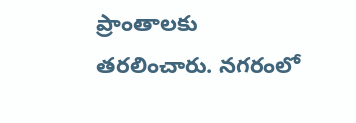ప్రాంతాలకు తరలించారు. నగరంలో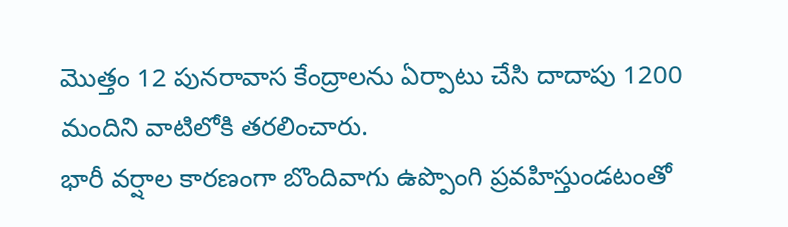మొత్తం 12 పునరావాస కేంద్రాలను ఏర్పాటు చేసి దాదాపు 1200 మందిని వాటిలోకి తరలించారు.
భారీ వర్షాల కారణంగా బొందివాగు ఉప్పొంగి ప్రవహిస్తుండటంతో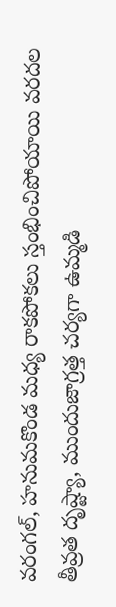వరంగల్, హనుమకొండ మధ్య రాకపోకలు స్తంభించిపోయాయి వరదల తీవ్రత దృష్ట్యా, ముందుజాగ్రత్త చర్యగా ఉమ్మడి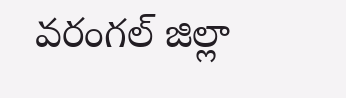వరంగల్ జిల్లా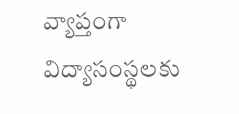వ్యాప్తంగా విద్యాసంస్థలకు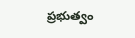ప్రభుత్వం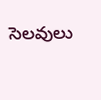సెలవులు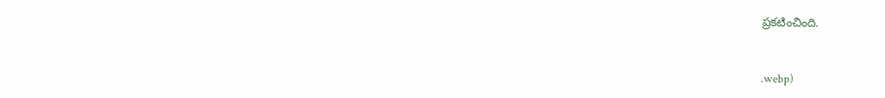ప్రకటించింది.



.webp)